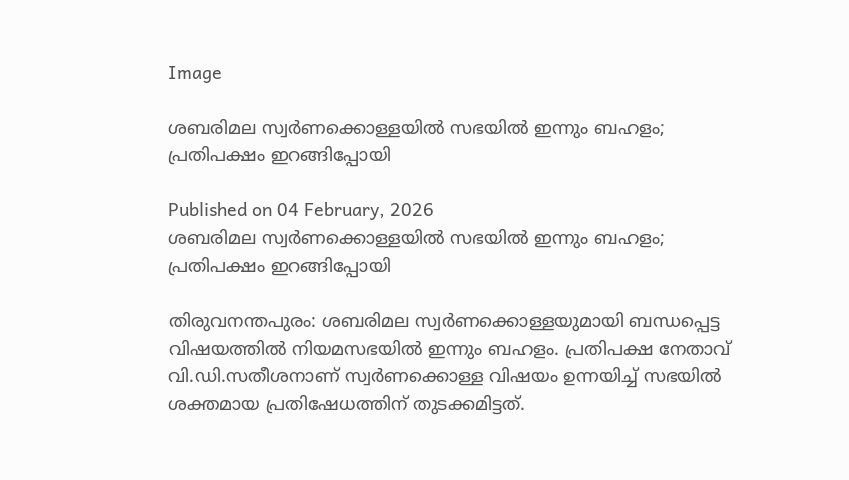Image

ശബരിമല സ്വർണക്കൊള്ളയിൽ സഭയിൽ ഇന്നും ബഹളം; പ്രതിപക്ഷം ഇറങ്ങിപ്പോയി

Published on 04 February, 2026
ശബരിമല സ്വർണക്കൊള്ളയിൽ സഭയിൽ ഇന്നും ബഹളം; പ്രതിപക്ഷം ഇറങ്ങിപ്പോയി

തിരുവനന്തപുരം: ശബരിമല സ്വർണക്കൊള്ളയുമായി ബന്ധപ്പെട്ട വിഷയത്തിൽ നിയമസഭയിൽ ഇന്നും ബഹളം. പ്രതിപക്ഷ നേതാവ് വി.ഡി.സതീശനാണ് സ്വർണക്കൊള്ള വിഷയം ഉന്നയിച്ച് സഭയിൽ ശക്തമായ പ്രതിഷേധത്തിന് തുടക്കമിട്ടത്.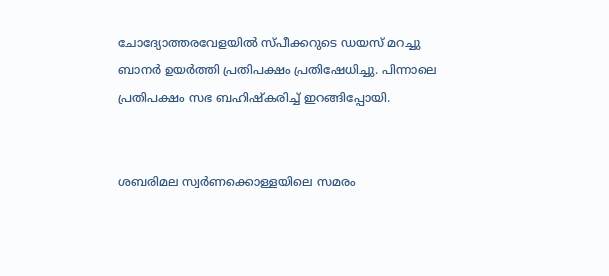ചോദ്യോത്തരവേളയിൽ സ്പീക്കറുടെ ഡയസ് മറച്ചു ബാനർ ഉയർത്തി പ്രതിപക്ഷം പ്രതിഷേധിച്ചു. പിന്നാലെ പ്രതിപക്ഷം സഭ ബഹിഷ്കരിച്ച് ഇറങ്ങിപ്പോയി.


ശബരിമല സ്വര്‍ണക്കൊള്ളയിലെ സമരം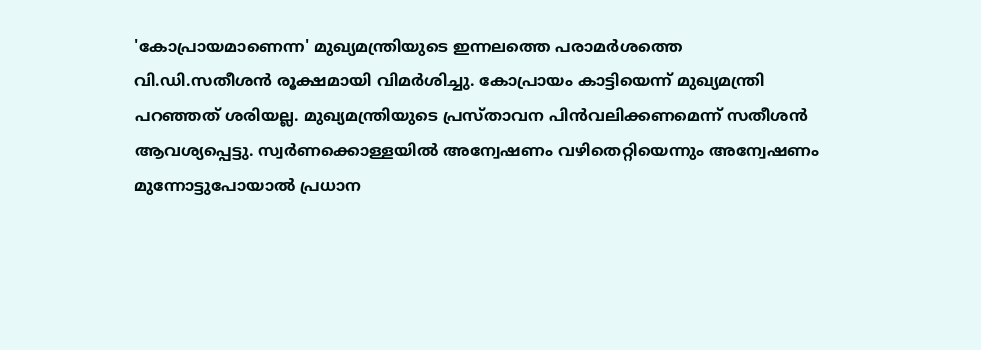'കോപ്രായമാണെന്ന' മുഖ്യമന്ത്രിയുടെ ഇന്നലത്തെ പരാമർശത്തെ വി.ഡി.സതീശൻ രൂക്ഷമായി വിമർശിച്ചു. കോപ്രായം കാട്ടിയെന്ന് മുഖ്യമന്ത്രി പറഞ്ഞത് ശരിയല്ല. മുഖ്യമന്ത്രിയുടെ പ്രസ്താവന പിൻവലിക്കണമെന്ന് സതീശൻ ആവശ്യപ്പെട്ടു. സ്വര്‍ണക്കൊള്ളയില്‍ അന്വേഷണം വഴിതെറ്റിയെന്നും അന്വേഷണം മുന്നോട്ടുപോയാല്‍ പ്രധാന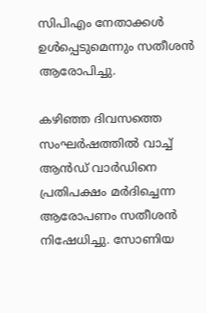സിപിഎം നേതാക്കള്‍ ഉള്‍പ്പെടുമെന്നും സതീശൻ ആരോപിച്ചു.

കഴിഞ്ഞ ദിവസത്തെ സംഘർഷത്തിൽ വാച്ച് ആൻഡ് വാർഡിനെ പ്രതിപക്ഷം മർദിച്ചെന്ന ആരോപണം സതീശൻ നിഷേധിച്ചു. സോണിയ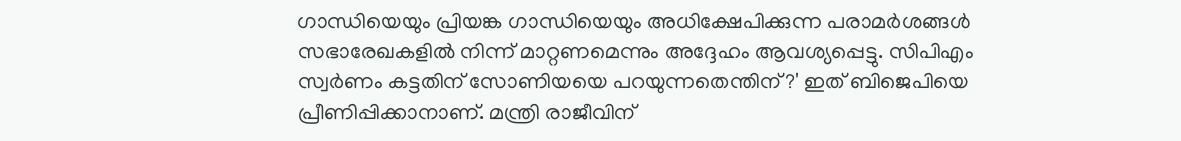ഗാന്ധിയെയും പ്രിയങ്ക ഗാന്ധിയെയും അധിക്ഷേപിക്കുന്ന പരാമർശങ്ങൾ സഭാരേഖകളിൽ നിന്ന് മാറ്റണമെന്നും അദ്ദേഹം ആവശ്യപ്പെട്ടു. സിപിഎം സ്വര്‍ണം കട്ടതിന് സോണിയയെ പറയുന്നതെന്തിന്?' ഇത് ബിജെപിയെ പ്രീണിപ്പിക്കാനാണ്. മന്ത്രി രാജീവിന്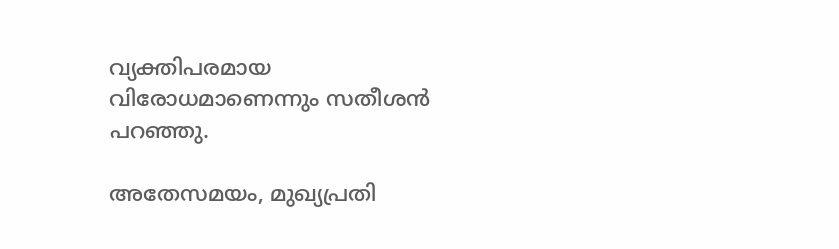വ്യക്തിപരമായ വിരോധമാണെന്നും സതീശൻ പറഞ്ഞു.

അതേസമയം, മുഖ്യപ്രതി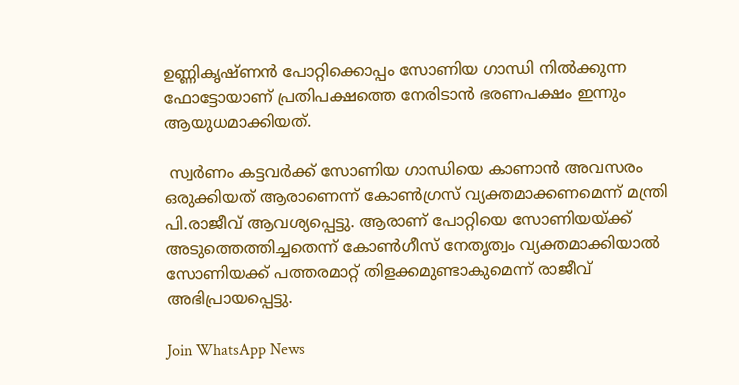ഉണ്ണികൃഷ്ണൻ പോറ്റിക്കൊപ്പം സോണിയ ഗാന്ധി നിൽക്കുന്ന ഫോട്ടോയാണ് പ്രതിപക്ഷത്തെ നേരിടാൻ ഭരണപക്ഷം ഇന്നും ആയുധമാക്കിയത്.

 സ്വർണം കട്ടവർക്ക് സോണിയ ഗാന്ധിയെ കാണാൻ അവസരം ഒരുക്കിയത് ആരാണെന്ന് കോൺഗ്രസ് വ്യക്തമാക്കണമെന്ന് മന്ത്രി പി.രാജീവ് ആവശ്യപ്പെട്ടു. ആരാണ് പോറ്റിയെ സോണിയയ്ക്ക് അടുത്തെത്തിച്ചതെന്ന് കോൺഗീസ് നേതൃത്വം വ്യക്തമാക്കിയാൽ സോണിയക്ക് പത്തരമാറ്റ് തിളക്കമുണ്ടാകുമെന്ന് രാജീവ് അഭിപ്രായപ്പെട്ടു.

Join WhatsApp News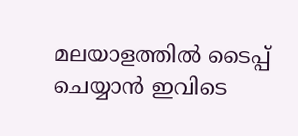മലയാളത്തില്‍ ടൈപ്പ് ചെയ്യാന്‍ ഇവിടെ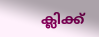ക്ലിക്ക്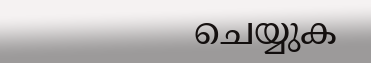ചെയ്യുക